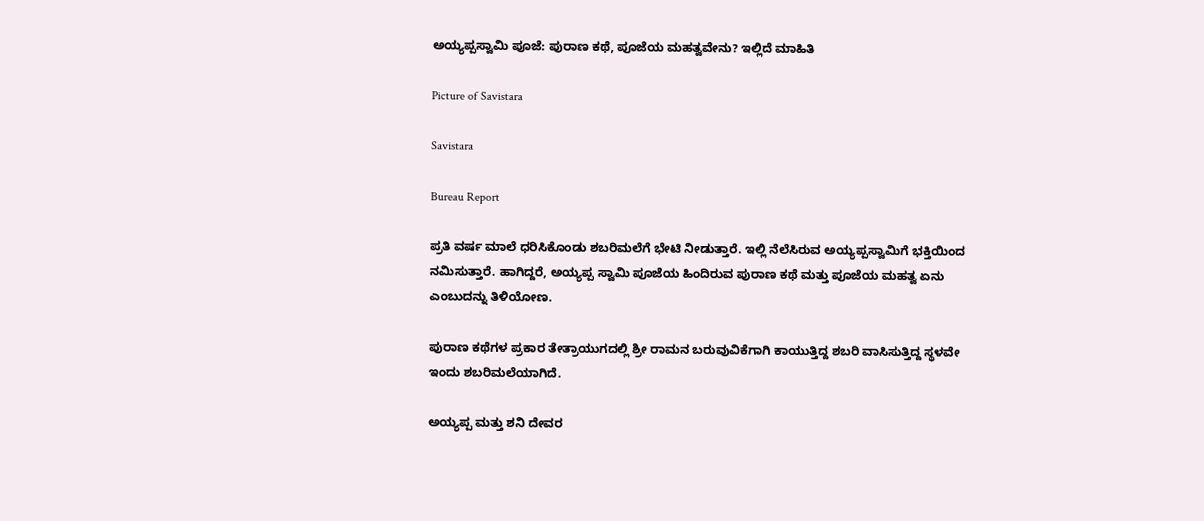ಅಯ್ಯಪ್ಪಸ್ವಾಮಿ ಪೂಜೆ: ಪುರಾಣ ಕಥೆ, ಪೂಜೆಯ ಮಹತ್ವವೇನು? ಇಲ್ಲಿದೆ ಮಾಹಿತಿ

Picture of Savistara

Savistara

Bureau Report

ಪ್ರತಿ ವರ್ಷ ಮಾಲೆ ಧರಿಸಿಕೊಂಡು ಶಬರಿಮಲೆಗೆ ಭೇಟಿ ನೀಡುತ್ತಾರೆ. ಇಲ್ಲಿ ನೆಲೆಸಿರುವ ಅಯ್ಯಪ್ಪಸ್ವಾಮಿಗೆ ಭಕ್ತಿಯಿಂದ ನಮಿಸುತ್ತಾರೆ. ಹಾಗಿದ್ದರೆ, ಅಯ್ಯಪ್ಪ ಸ್ವಾಮಿ ಪೂಜೆಯ ಹಿಂದಿರುವ ಪುರಾಣ ಕಥೆ ಮತ್ತು ಪೂಜೆಯ ಮಹತ್ವ ಏನು ಎಂಬುದನ್ನು ತಿಳಿಯೋಣ.

ಪುರಾಣ ಕಥೆಗಳ ಪ್ರಕಾರ ತೇತ್ರಾಯುಗದಲ್ಲಿ ಶ್ರೀ ರಾಮನ ಬರುವುವಿಕೆಗಾಗಿ ಕಾಯುತ್ತಿದ್ದ ಶಬರಿ ವಾಸಿಸುತ್ತಿದ್ದ ಸ್ಥಳವೇ ಇಂದು ಶಬರಿಮಲೆಯಾಗಿದೆ.

ಅಯ್ಯಪ್ಪ ಮತ್ತು ಶನಿ ದೇವರ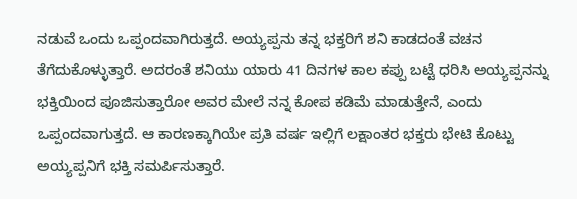ನಡುವೆ ಒಂದು ಒಪ್ಪಂದವಾಗಿರುತ್ತದೆ. ಅಯ್ಯಪ್ಪನು ತನ್ನ ಭಕ್ತರಿಗೆ ಶನಿ ಕಾಡದಂತೆ ವಚನ ತೆಗೆದುಕೊಳ್ಳುತ್ತಾರೆ. ಅದರಂತೆ ಶನಿಯು ಯಾರು 41 ದಿನಗಳ ಕಾಲ ಕಪ್ಪು ಬಟ್ಟೆ ಧರಿಸಿ ಅಯ್ಯಪ್ಪನನ್ನು ಭಕ್ತಿಯಿಂದ ಪೂಜಿಸುತ್ತಾರೋ ಅವರ ಮೇಲೆ ನನ್ನ ಕೋಪ ಕಡಿಮೆ ಮಾಡುತ್ತೇನೆ, ಎಂದು ಒಪ್ಪಂದವಾಗುತ್ತದೆ. ಆ ಕಾರಣಕ್ಕಾಗಿಯೇ ಪ್ರತಿ ವರ್ಷ ಇಲ್ಲಿಗೆ ಲಕ್ಷಾಂತರ ಭಕ್ತರು ಭೇಟಿ ಕೊಟ್ಟು ಅಯ್ಯಪ್ಪನಿಗೆ ಭಕ್ತಿ ಸಮರ್ಪಿಸುತ್ತಾರೆ.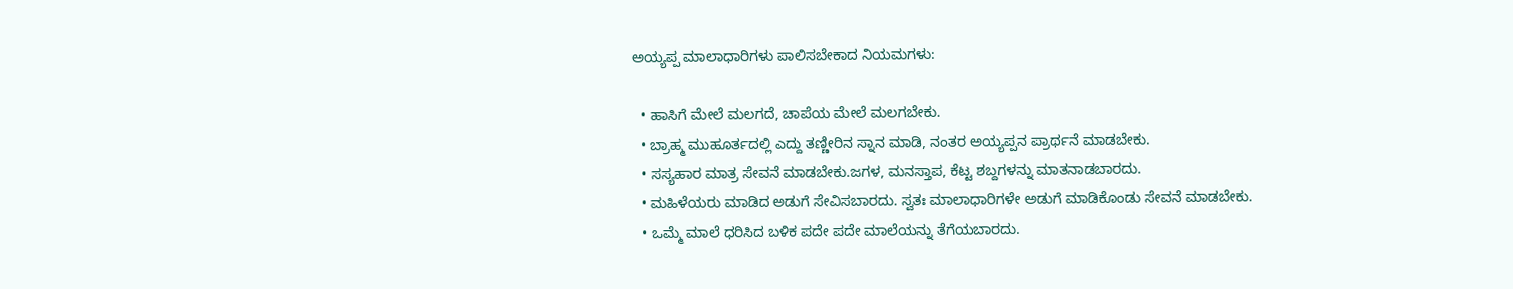ಅಯ್ಯಪ್ಪ ಮಾಲಾಧಾರಿಗಳು ಪಾಲಿಸಬೇಕಾದ ನಿಯಮಗಳು:

  • ಹಾಸಿಗೆ ಮೇಲೆ ಮಲಗದೆ, ಚಾಪೆಯ ಮೇಲೆ ಮಲಗಬೇಕು.
  • ಬ್ರಾಹ್ಮ ಮುಹೂರ್ತದಲ್ಲಿ ಎದ್ದು ತಣ್ಣೀರಿನ ಸ್ನಾನ ಮಾಡಿ, ನಂತರ ಅಯ್ಯಪ್ಪನ ಪ್ರಾರ್ಥನೆ ಮಾಡಬೇಕು.
  • ಸಸ್ಯಹಾರ ಮಾತ್ರ ಸೇವನೆ ಮಾಡಬೇಕು.ಜಗಳ, ಮನಸ್ತಾಪ, ಕೆಟ್ಟ ಶಬ್ದಗಳನ್ನು ಮಾತನಾಡಬಾರದು.
  • ಮಹಿಳೆಯರು ಮಾಡಿದ ಅಡುಗೆ ಸೇವಿಸಬಾರದು. ಸ್ವತಃ ಮಾಲಾಧಾರಿಗಳೇ ಅಡುಗೆ ಮಾಡಿಕೊಂಡು ಸೇವನೆ ಮಾಡಬೇಕು.
  • ಒಮ್ಮೆ ಮಾಲೆ ಧರಿಸಿದ ಬಳಿಕ ಪದೇ ಪದೇ ಮಾಲೆಯನ್ನು ತೆಗೆಯಬಾರದು.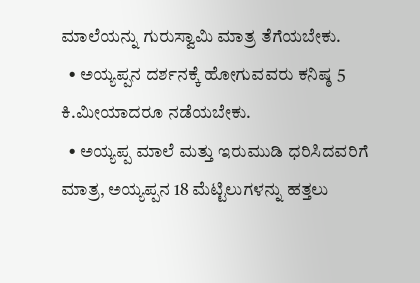ಮಾಲೆಯನ್ನು ಗುರುಸ್ವಾಮಿ ಮಾತ್ರ ತೆಗೆಯಬೇಕು.
  • ಅಯ್ಯಪ್ಪನ ದರ್ಶನಕ್ಕೆ ಹೋಗುವವರು ಕನಿಷ್ಠ 5 ಕಿ.ಮೀಯಾದರೂ ನಡೆಯಬೇಕು.
  • ಅಯ್ಯಪ್ಪ ಮಾಲೆ ಮತ್ತು ಇರುಮುಡಿ ಧರಿಸಿದವರಿಗೆ ಮಾತ್ರ, ಅಯ್ಯಪ್ಪನ 18 ಮೆಟ್ಟಿಲುಗಳನ್ನು ಹತ್ತಲು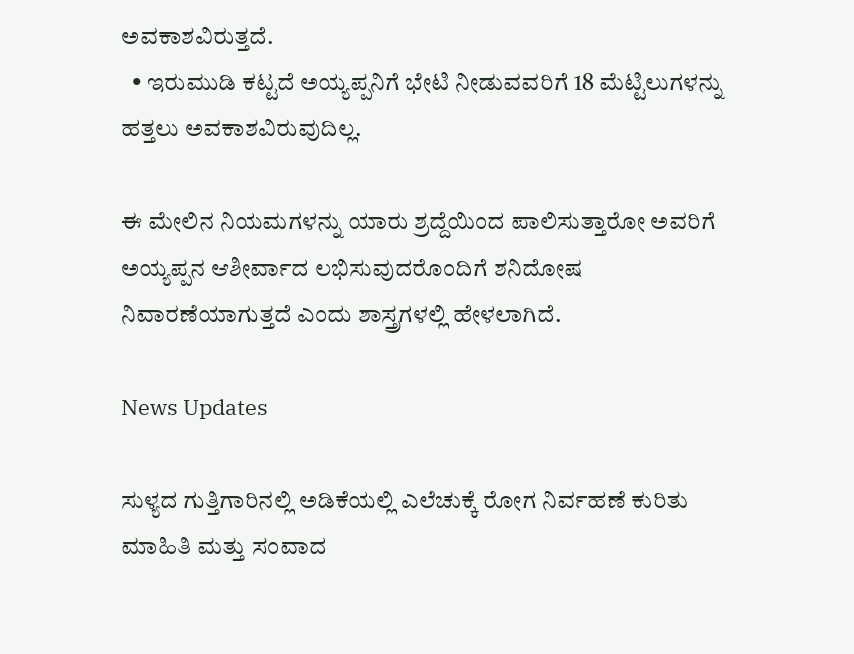ಅವಕಾಶವಿರುತ್ತದೆ.
  • ಇರುಮುಡಿ ಕಟ್ಟದೆ ಅಯ್ಯಪ್ಪನಿಗೆ ಭೇಟಿ ನೀಡುವವರಿಗೆ 18 ಮೆಟ್ಟಿಲುಗಳನ್ನು ಹತ್ತಲು ಅವಕಾಶವಿರುವುದಿಲ್ಲ.

ಈ ಮೇಲಿನ ನಿಯಮಗಳನ್ನು ಯಾರು ಶ್ರದ್ದೆಯಿಂದ ಪಾಲಿಸುತ್ತಾರೋ ಅವರಿಗೆ ಅಯ್ಯಪ್ಪನ ಆಶೀರ್ವಾದ ಲಭಿಸುವುದರೊಂದಿಗೆ ಶನಿದೋಷ ನಿವಾರಣೆಯಾಗುತ್ತದೆ ಎಂದು ಶಾಸ್ತ್ರಗಳಲ್ಲಿ ಹೇಳಲಾಗಿದೆ.

News Updates

ಸುಳ್ಯದ ಗುತ್ತಿಗಾರಿನಲ್ಲಿ ಅಡಿಕೆಯಲ್ಲಿ ಎಲೆಚುಕ್ಕೆ ರೋಗ ನಿರ್ವಹಣೆ ಕುರಿತು ಮಾಹಿತಿ ಮತ್ತು ಸಂವಾದ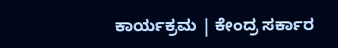ಕಾರ್ಯಕ್ರಮ | ಕೇಂದ್ರ ಸರ್ಕಾರ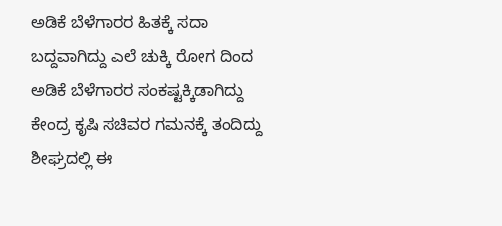ಅಡಿಕೆ ಬೆಳೆಗಾರರ ಹಿತಕ್ಕೆ ಸದಾ ಬದ್ದವಾಗಿದ್ದು ಎಲೆ ಚುಕ್ಕಿ ರೋಗ ದಿಂದ ಅಡಿಕೆ ಬೆಳೆಗಾರರ ಸಂಕಷ್ಟಕ್ಕಿಡಾಗಿದ್ದು ಕೇಂದ್ರ ಕೃಷಿ ಸಚಿವರ ಗಮನಕ್ಕೆ ತಂದಿದ್ದು ಶೀಘ್ರದಲ್ಲಿ ಈ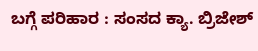ಬಗ್ಗೆ ಪರಿಹಾರ : ಸಂಸದ ಕ್ಯಾ. ಬ್ರಿಜೇಶ್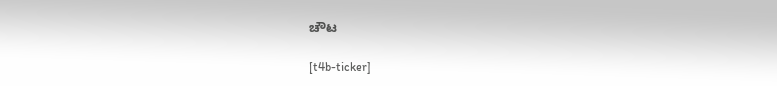ಚೌಟ

[t4b-ticker]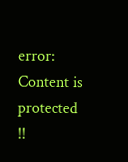error: Content is protected !!